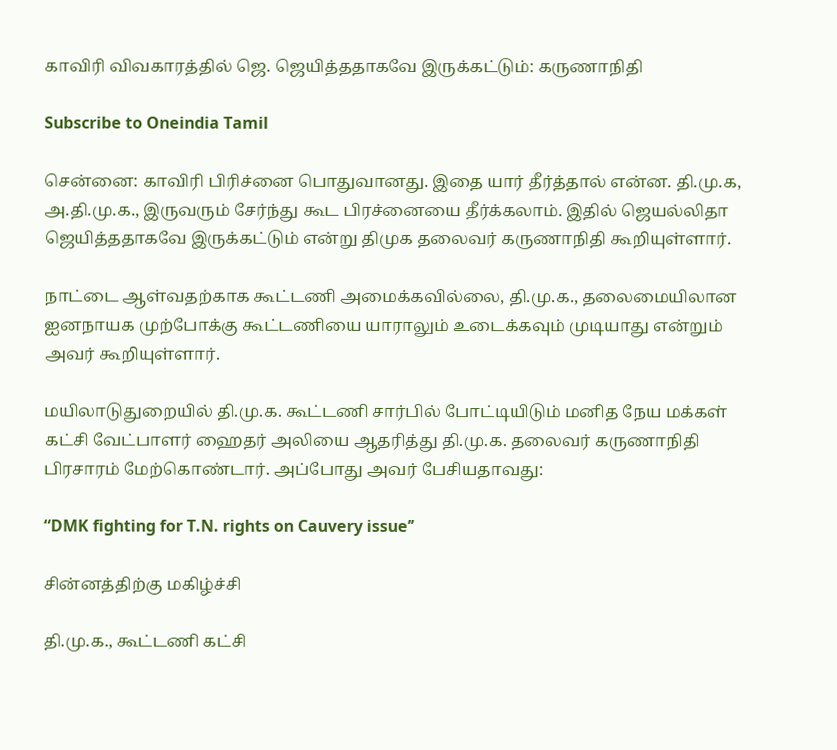காவிரி விவகாரத்தில் ஜெ. ஜெயித்ததாகவே இருக்கட்டும்: கருணாநிதி

Subscribe to Oneindia Tamil

சென்னை: காவிரி பிரிச்னை பொதுவானது. இதை யார் தீர்த்தால் என்ன. தி.மு.க, அ.தி.மு.க., இருவரும் சேர்ந்து கூட பிரச்னையை தீர்க்கலாம். இதில் ஜெயல்லிதா ஜெயித்ததாகவே இருக்கட்டும் என்று திமுக தலைவர் கருணாநிதி கூறியுள்ளார்.

நாட்டை ஆள்வதற்காக கூட்டணி அமைக்கவில்லை, தி.மு.க., தலைமையிலான ஐனநாயக முற்போக்கு கூட்டணியை யாராலும் உடைக்கவும் முடியாது என்றும் அவர் கூறியுள்ளார்.

மயிலாடுதுறையில் தி.மு.க. கூட்டணி சார்பில் போட்டியிடும் மனித நேய மக்கள் கட்சி வேட்பாளர் ஹைதர் அலியை ஆதரித்து தி.மு.க. தலைவர் கருணாநிதி பிரசாரம் மேற்கொண்டார். அப்போது அவர் பேசியதாவது:

“DMK fighting for T.N. rights on Cauvery issue’’

சின்னத்திற்கு மகிழ்ச்சி

தி.மு.க., கூட்டணி கட்சி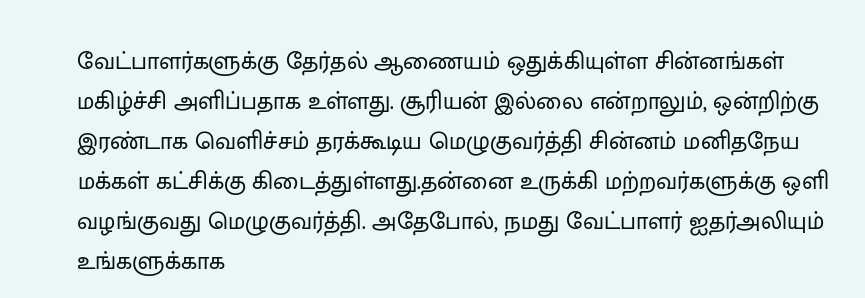வேட்பாளர்களுக்கு தேர்தல் ஆணையம் ஒதுக்கியுள்ள சின்னங்கள் மகிழ்ச்சி அளிப்பதாக உள்ளது. சூரியன் இல்லை என்றாலும், ஒன்றிற்கு இரண்டாக வெளிச்சம் தரக்கூடிய மெழுகுவர்த்தி சின்னம் மனிதநேய மக்கள் கட்சிக்கு கிடைத்துள்ளது.தன்னை உருக்கி மற்றவர்களுக்கு ஒளி வழங்குவது மெழுகுவர்த்தி. அதேபோல், நமது வேட்பாளர் ஐதர்அலியும் உங்களுக்காக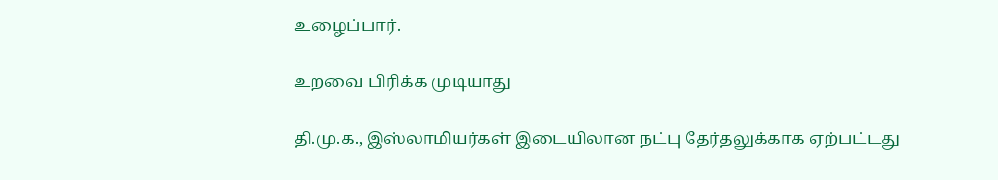உழைப்பார்.

உறவை பிரிக்க முடியாது

தி.மு.க., இஸ்லாமியர்கள் இடையிலான நட்பு தேர்தலுக்காக ஏற்பட்டது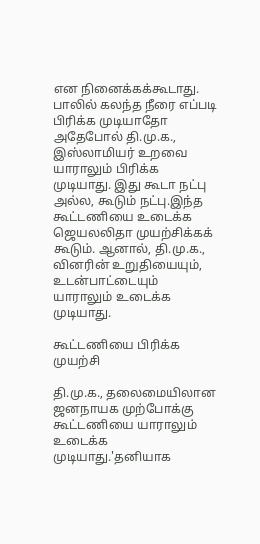என நினைக்கக்கூடாது. பாலில் கலந்த நீரை எப்படி பிரிக்க முடியாதோ அதேபோல் தி.மு.க., இஸ்லாமியர் உறவை யாராலும் பிரிக்க முடியாது. இது கூடா நட்பு அல்ல, கூடும் நட்பு.இந்த கூட்டணியை உடைக்க ஜெயலலிதா முயற்சிக்கக் கூடும். ஆனால், தி.மு.க., வினரின் உறுதியையும், உடன்பாட்டையும் யாராலும் உடைக்க முடியாது.

கூட்டணியை பிரிக்க முயற்சி

தி.மு.க., தலைமையிலான ஜனநாயக முற்போக்கு கூட்டணியை யாராலும் உடைக்க முடியாது.'தனியாக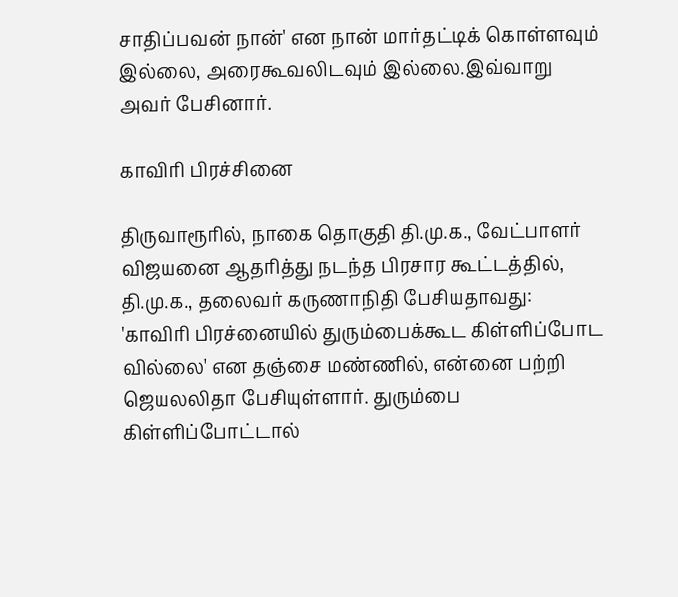சாதிப்பவன் நான்' என நான் மார்தட்டிக் கொள்ளவும் இல்லை, அரைகூவலிடவும் இல்லை.இவ்வாறு அவர் பேசினார்.

காவிரி பிரச்சினை

திருவாரூரில், நாகை தொகுதி தி.மு.க., வேட்பாளர் விஜயனை ஆதரித்து நடந்த பிரசார கூட்டத்தில், தி.மு.க., தலைவர் கருணாநிதி பேசியதாவது: 'காவிரி பிரச்னையில் துரும்பைக்கூட கிள்ளிப்போட வில்லை' என தஞ்சை மண்ணில், என்னை பற்றி ஜெயலலிதா பேசியுள்ளார். துரும்பை கிள்ளிப்போட்டால்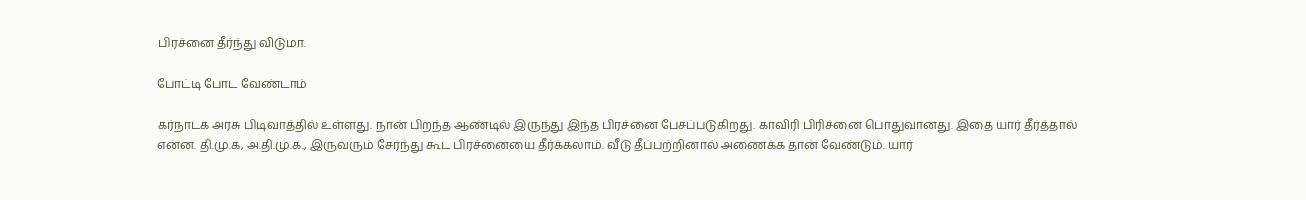பிரச்னை தீர்ந்து விடுமா.

போட்டி போட வேண்டாம்

கர்நாடக அரசு பிடிவாத்தில் உள்ளது. நான் பிறந்த ஆண்டில் இருந்து இந்த பிரச்னை பேசப்படுகிறது. காவிரி பிரிச்னை பொதுவானது. இதை யார் தீர்த்தால் என்ன. தி.மு.க, அ.தி.மு.க., இருவரும் சேர்ந்து கூட பிரச்னையை தீர்க்கலாம். வீடு தீப்பற்றினால் அணைக்க தான் வேண்டும். யார்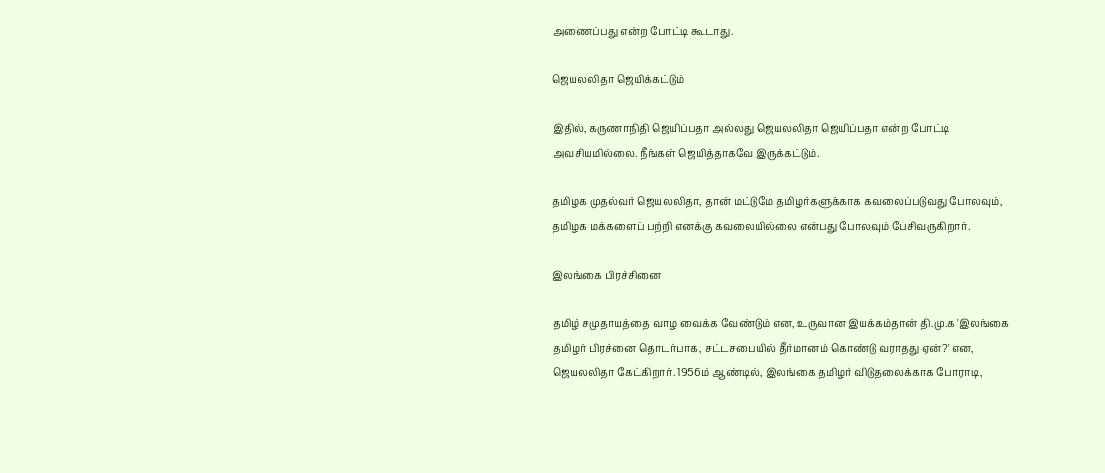அணைப்பது என்ற போட்டி கூடாது.

ஜெயலலிதா ஜெயிக்கட்டும்

இதில், கருணாநிதி ஜெயிப்பதா அல்லது ஜெயலலிதா ஜெயிப்பதா என்ற போட்டி அவசியமில்லை. நீங்கள் ஜெயித்தாகவே இருக்கட்டும்.

தமிழக முதல்வர் ஜெயலலிதா, தான் மட்டுமே தமிழர்களுக்காக கவலைப்படுவது போலவும், தமிழக மக்களைப் பற்றி எனக்கு கவலையில்லை என்பது போலவும் பேசிவருகிறார்.

இலங்கை பிரச்சினை

தமிழ் சமுதாயத்தை வாழ வைக்க வேண்டும் என, உருவான இயக்கம்தான் தி.மு.க 'இலங்கை தமிழர் பிரச்னை தொடர்பாக, சட்டசபையில் தீர்மானம் கொண்டு வராதது ஏன்?' என, ஜெயலலிதா கேட்கிறார். 1956ம் ஆண்டில், இலங்கை தமிழர் விடுதலைக்காக போராடி,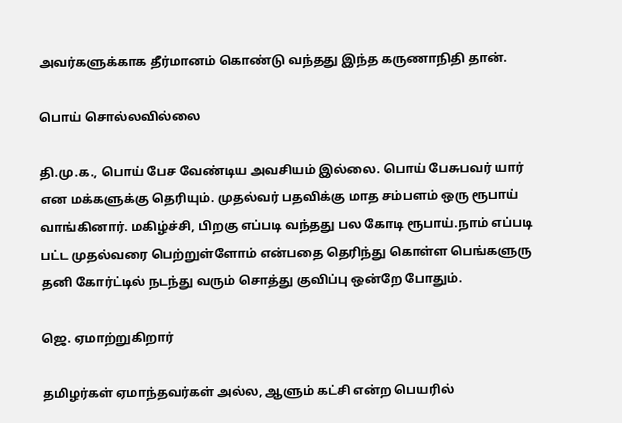அவர்களுக்காக தீர்மானம் கொண்டு வந்தது இந்த கருணாநிதி தான்.

பொய் சொல்லவில்லை

தி.மு.க., பொய் பேச வேண்டிய அவசியம் இல்லை. பொய் பேசுபவர் யார் என மக்களுக்கு தெரியும். முதல்வர் பதவிக்கு மாத சம்பளம் ஒரு ரூபாய் வாங்கினார். மகிழ்ச்சி, பிறகு எப்படி வந்தது பல கோடி ரூபாய்.நாம் எப்படி பட்ட முதல்வரை பெற்றுள்ளோம் என்பதை தெரிந்து கொள்ள பெங்களுரு தனி கோர்ட்டில் நடந்து வரும் சொத்து குவிப்பு ஒன்றே போதும்.

ஜெ. ஏமாற்றுகிறார்

தமிழர்கள் ஏமாந்தவர்கள் அல்ல, ஆளும் கட்சி என்ற பெயரில்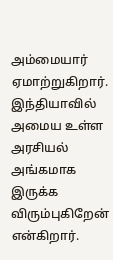அம்மையார் ஏமாற்றுகிறார். இந்தியாவில் அமைய உள்ள அரசியல் அங்கமாக இருக்க விரும்புகிறேன் என்கிறார்.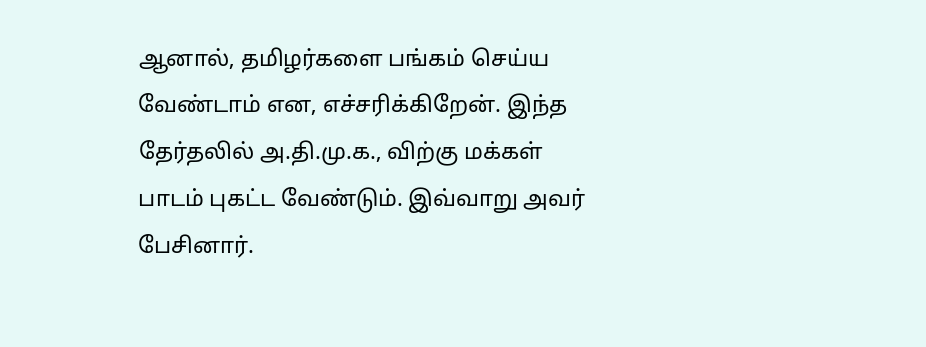ஆனால், தமிழர்களை பங்கம் செய்ய வேண்டாம் என, எச்சரிக்கிறேன். இந்த தேர்தலில் அ.தி.மு.க., விற்கு மக்கள் பாடம் புகட்ட வேண்டும். இவ்வாறு அவர் பேசினார்.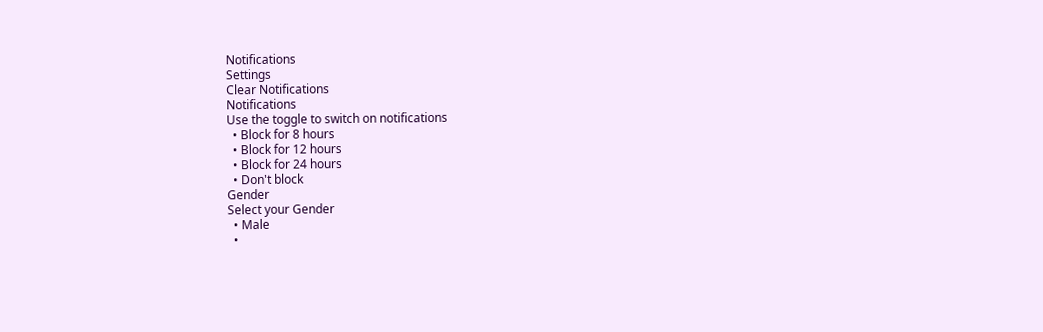Notifications
Settings
Clear Notifications
Notifications
Use the toggle to switch on notifications
  • Block for 8 hours
  • Block for 12 hours
  • Block for 24 hours
  • Don't block
Gender
Select your Gender
  • Male
  •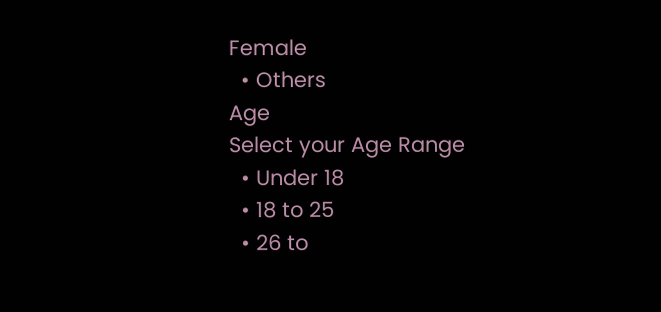Female
  • Others
Age
Select your Age Range
  • Under 18
  • 18 to 25
  • 26 to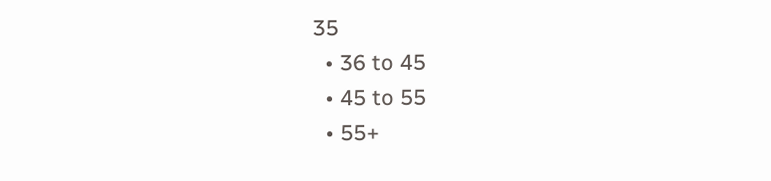35
  • 36 to 45
  • 45 to 55
  • 55+